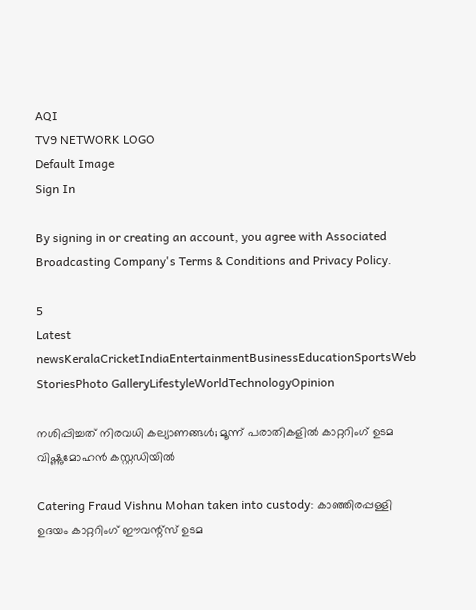AQI
TV9 NETWORK LOGO
Default Image
Sign In

By signing in or creating an account, you agree with Associated Broadcasting Company's Terms & Conditions and Privacy Policy.

5
Latest newsKeralaCricketIndiaEntertainmentBusinessEducationSportsWeb StoriesPhoto GalleryLifestyleWorldTechnologyOpinion

നശിപ്പിച്ചത് നിരവധി കല്യാണങ്ങൾ; മൂന്ന് പരാതികളിൽ കാറ്ററിംഗ് ഉടമ വിഷ്ണുമോഹൻ കസ്റ്റഡിയിൽ

Catering Fraud Vishnu Mohan taken into custody: കാഞ്ഞിരപ്പള്ളി ഉദയം കാറ്ററിംഗ് ഈവന്റ്സ് ഉടമ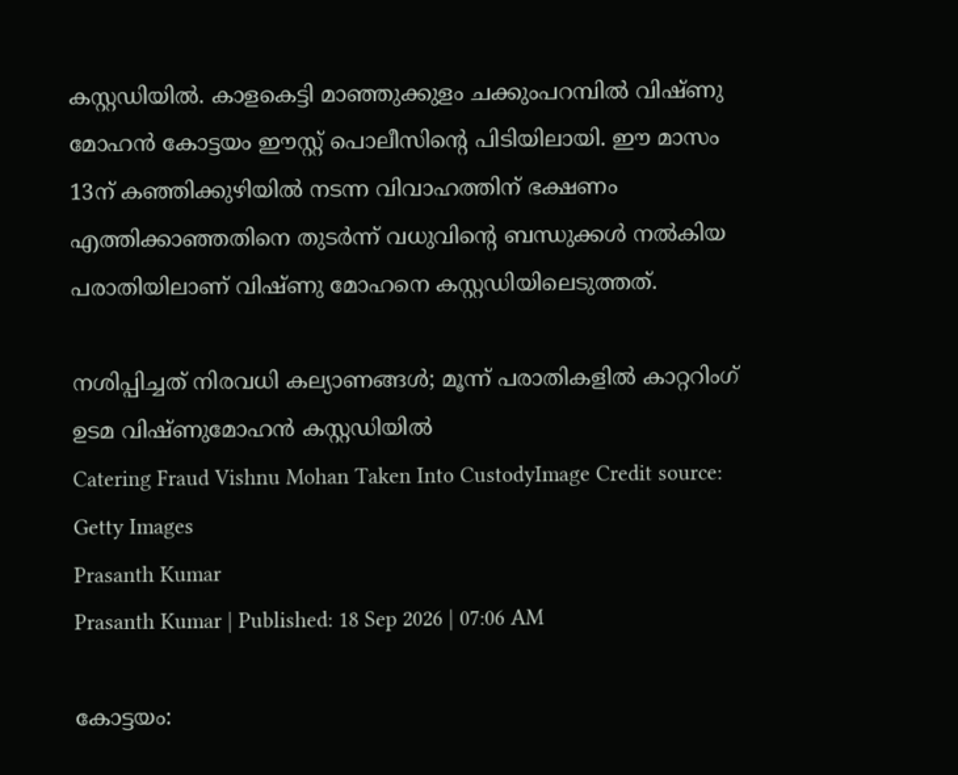കസ്റ്റഡിയിൽ. കാളകെട്ടി മാഞ്ഞുക്കുളം ചക്കുംപറമ്പിൽ വിഷ്ണു മോഹൻ കോട്ടയം ഈസ്റ്റ് പൊലീസിന്റെ പിടിയിലായി. ഈ മാസം 13ന് കഞ്ഞിക്കുഴിയിൽ നടന്ന വിവാഹത്തിന് ഭക്ഷണം എത്തിക്കാഞ്ഞതിനെ തുടർന്ന് വധുവിന്റെ ബന്ധുക്കൾ നൽകിയ പരാതിയിലാണ് വിഷ്ണു മോഹനെ കസ്റ്റഡിയിലെടുത്തത്.

നശിപ്പിച്ചത് നിരവധി കല്യാണങ്ങൾ; മൂന്ന് പരാതികളിൽ കാറ്ററിംഗ് ഉടമ വിഷ്ണുമോഹൻ കസ്റ്റഡിയിൽ
Catering Fraud Vishnu Mohan Taken Into CustodyImage Credit source: Getty Images
Prasanth Kumar
Prasanth Kumar | Published: 18 Sep 2026 | 07:06 AM

കോട്ടയം: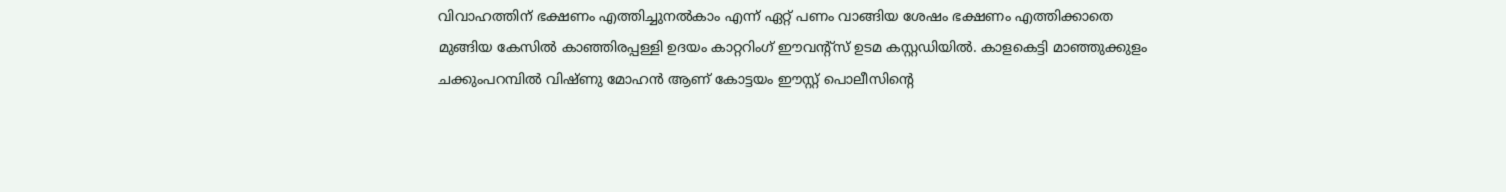വിവാഹത്തിന് ഭക്ഷണം എത്തിച്ചുനൽകാം എന്ന് ഏറ്റ് പണം വാങ്ങിയ ശേഷം ഭക്ഷണം എത്തിക്കാതെ മുങ്ങിയ കേസിൽ കാഞ്ഞിരപ്പള്ളി ഉദയം കാറ്ററിംഗ് ഈവന്റ്സ് ഉടമ കസ്റ്റഡിയിൽ. കാളകെട്ടി മാഞ്ഞുക്കുളം ചക്കുംപറമ്പിൽ വിഷ്ണു മോഹൻ ആണ് കോട്ടയം ഈസ്റ്റ് പൊലീസിന്റെ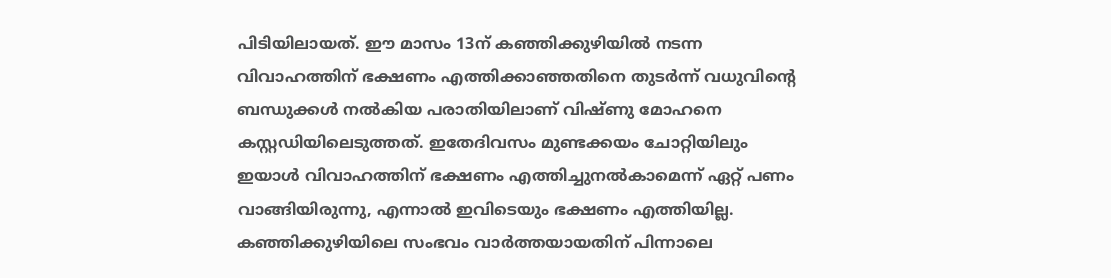പിടിയിലായത്. ഈ മാസം 13ന് കഞ്ഞിക്കുഴിയിൽ നടന്ന വിവാഹത്തിന് ഭക്ഷണം എത്തിക്കാഞ്ഞതിനെ തുടർന്ന് വധുവിന്റെ ബന്ധുക്കൾ നൽകിയ പരാതിയിലാണ് വിഷ്ണു മോഹനെ കസ്റ്റഡിയിലെടുത്തത്. ഇതേദിവസം മുണ്ടക്കയം ചോറ്റിയിലും ഇയാൾ വിവാഹത്തിന് ഭക്ഷണം എത്തിച്ചുനൽകാമെന്ന് ഏറ്റ് പണം വാങ്ങിയിരുന്നു, എന്നാൽ ഇവിടെയും ഭക്ഷണം എത്തിയില്ല. കഞ്ഞിക്കുഴിയിലെ സംഭവം വാർത്തയായതിന് പിന്നാലെ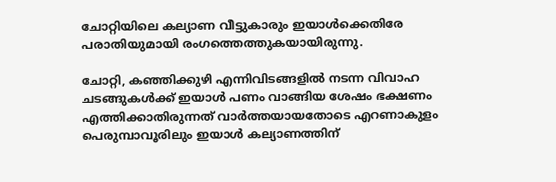ചോറ്റിയിലെ കല്യാണ വീട്ടുകാരും ഇയാൾക്കെതിരേ പരാതിയുമായി രംഗത്തെത്തുകയായിരുന്നു.

ചോറ്റി, കഞ്ഞിക്കുഴി എന്നിവിടങ്ങളിൽ നടന്ന വിവാഹ ചടങ്ങുകൾക്ക് ഇയാൾ പണം വാങ്ങിയ ശേഷം ഭക്ഷണം എത്തിക്കാതിരുന്നത് വാർത്തയായതോടെ എറണാകുളം പെരുമ്പാവൂരിലും ഇയാൾ കല്യാണത്തിന്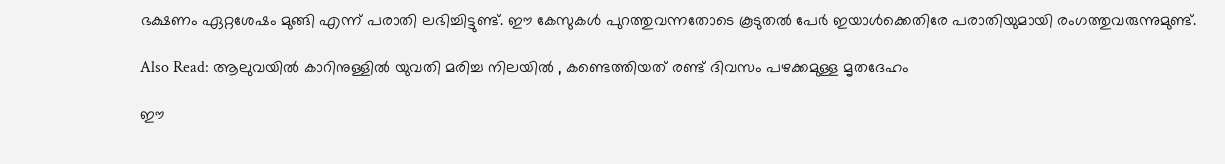ഭക്ഷണം ഏറ്റശേഷം മുങ്ങി എന്ന് പരാതി ലഭിച്ചിട്ടുണ്ട്. ഈ കേസുകൾ പുറത്തുവന്നതോടെ കൂടുതൽ പേർ ഇയാൾക്കെതിരേ പരാതിയുമായി രംഗത്തുവരുന്നുമുണ്ട്.

Also Read: ആലുവയിൽ ‍കാറിനുള്ളിൽ ‍യുവതി മരിച്ച നിലയിൽ , കണ്ടെത്തിയത് രണ്ട് ദിവസം പഴക്കമുള്ള മൃതദേഹം

ഈ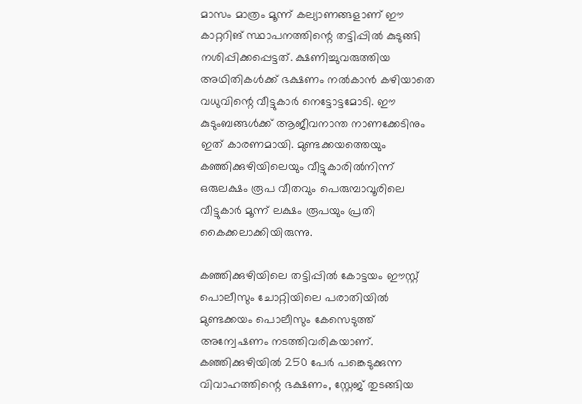മാസം മാത്രം മൂന്ന് കല്യാണങ്ങളാണ് ഈ കാറ്ററിങ് സ്ഥാപനത്തിന്റെ തട്ടിപ്പിൽ കുടുങ്ങി നശിപ്പിക്കപ്പെട്ടത്. ക്ഷണിച്ചുവരുത്തിയ അ‌ഥിതികൾക്ക് ഭക്ഷണം നൽകാൻ കഴിയാതെ വധുവിന്റെ വീട്ടുകാർ നെട്ടോട്ടമോടി. ഈ കുടുംബങ്ങൾക്ക് ആജീവനാന്ത നാണക്കേടിനും ഇത് കാരണമായി. മുണ്ടക്കയത്തെയും കഞ്ഞിക്കുഴിയിലെയും വീട്ടുകാരിൽനിന്ന് ഒരുലക്ഷം രൂപ വീതവും പെരുമ്പാവൂരിലെ വീട്ടുകാർ മൂന്ന് ലക്ഷം രൂപയും പ്രതി കൈക്കലാക്കിയിരുന്നു.

കഞ്ഞിക്കുഴിയിലെ തട്ടിപ്പിൽ കോട്ടയം ഈസ്റ്റ് പൊലീസും ചോറ്റിയിലെ പരാതിയിൽ മുണ്ടക്കയം പൊലീസും കേസെടുത്ത് അ‌ന്വേഷണം നടത്തിവരികയാണ്. കഞ്ഞിക്കുഴിയിൽ 250 പേർ പങ്കെടുക്കുന്ന വിവാഹത്തിന്റെ ഭക്ഷണം, സ്റ്റേജ് തുടങ്ങിയ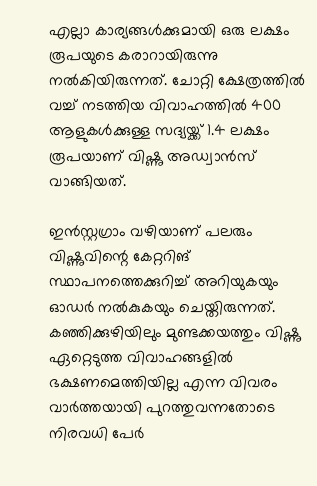എല്ലാ കാര്യങ്ങൾക്കുമായി ഒരു ലക്ഷം രൂപയുടെ കരാറായിരുന്നു നൽകിയിരുന്നത്. ചോറ്റി ക്ഷേത്രത്തിൽ വച്ച് നടത്തിയ വിവാഹത്തിൽ 400 ആളുകൾക്കുള്ള സദ്യയ്ക്ക് 1.4 ലക്ഷം രൂപയാണ് വിഷ്ണു അ‌ഡ്വാൻസ് വാങ്ങിയത്.

ഇൻസ്റ്റഗ്രാം വഴിയാണ് പലരും വിഷ്ണുവിന്റെ കേറ്ററിങ് സ്ഥാപനത്തെക്കുറിച്ച് അ‌റിയുകയും ഓഡർ നൽകുകയും ചെയ്തിരുന്നത്. കഞ്ഞിക്കുഴിയിലും മുണ്ടക്കയത്തും വിഷ്ണു ഏറ്റെടുത്ത വിവാഹങ്ങളിൽ ഭക്ഷണമെത്തിയില്ല എന്ന വിവരം വാർത്തയായി പുറത്തുവന്നതോടെ നിരവധി പേർ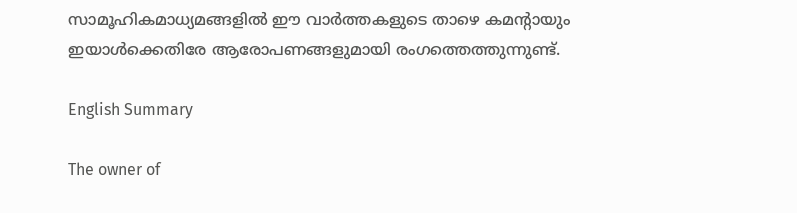സാമൂഹികമാധ്യമങ്ങളിൽ ഈ വാർത്തകളുടെ താഴെ കമന്റായും ഇയാൾക്കെതിരേ ആരോപണങ്ങളുമായി രംഗത്തെത്തുന്നുണ്ട്.

English Summary

The owner of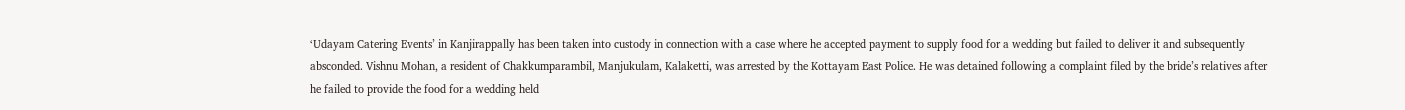‘Udayam Catering Events’ in Kanjirappally has been taken into custody in connection with a case where he accepted payment to supply food for a wedding but failed to deliver it and subsequently absconded. Vishnu Mohan, a resident of Chakkumparambil, Manjukulam, Kalaketti, was arrested by the Kottayam East Police. He was detained following a complaint filed by the bride’s relatives after he failed to provide the food for a wedding held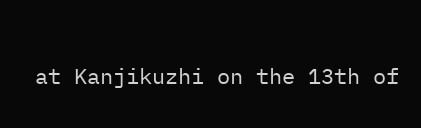at Kanjikuzhi on the 13th of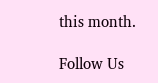this month.

Follow Us